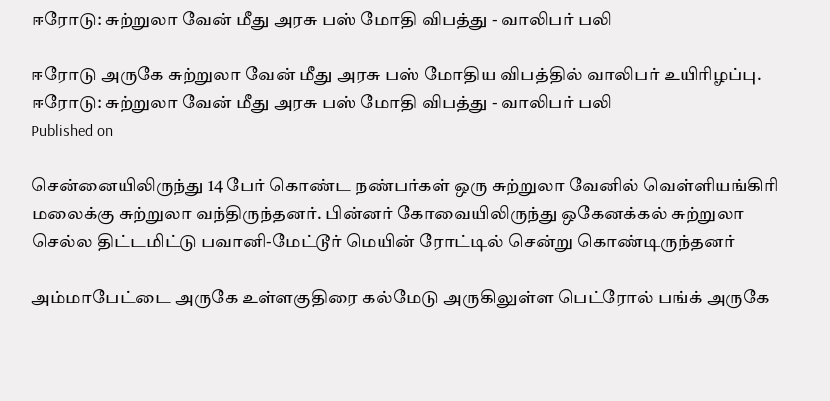ஈரோடு: சுற்றுலா வேன் மீது அரசு பஸ் மோதி விபத்து - வாலிபர் பலி

ஈரோடு அருகே சுற்றுலா வேன் மீது அரசு பஸ் மோதிய விபத்தில் வாலிபர் உயிரிழப்பு.
ஈரோடு: சுற்றுலா வேன் மீது அரசு பஸ் மோதி விபத்து - வாலிபர் பலி
Published on

சென்னையிலிருந்து 14 பேர் கொண்ட நண்பர்கள் ஒரு சுற்றுலா வேனில் வெள்ளியங்கிரி மலைக்கு சுற்றுலா வந்திருந்தனர். பின்னர் கோவையிலிருந்து ஒகேனக்கல் சுற்றுலா செல்ல திட்டமிட்டு பவானி-மேட்டூர் மெயின் ரோட்டில் சென்று கொண்டிருந்தனர்

அம்மாபேட்டை அருகே உள்ளகுதிரை கல்மேடு அருகிலுள்ள பெட்ரோல் பங்க் அருகே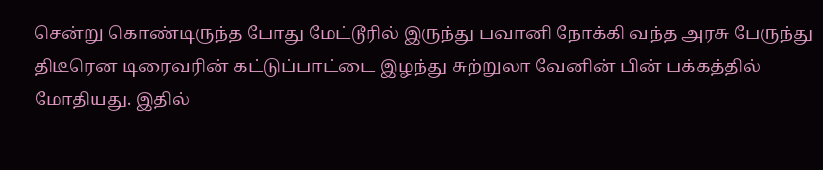சென்று கொண்டிருந்த போது மேட்டூரில் இருந்து பவானி நோக்கி வந்த அரசு பேருந்து திடீரென டிரைவரின் கட்டுப்பாட்டை இழந்து சுற்றுலா வேனின் பின் பக்கத்தில் மோதியது. இதில்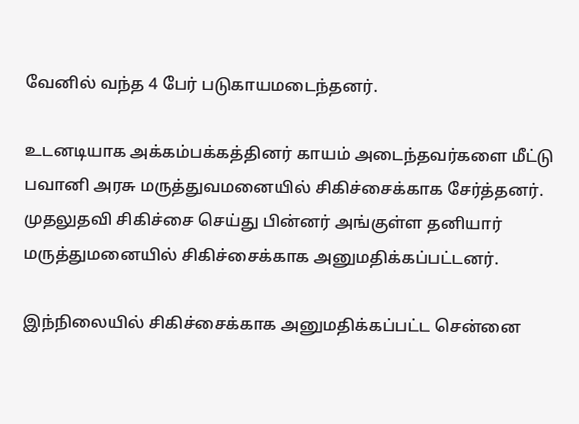வேனில் வந்த 4 பேர் படுகாயமடைந்தனர்.

உடனடியாக அக்கம்பக்கத்தினர் காயம் அடைந்தவர்களை மீட்டு பவானி அரசு மருத்துவமனையில் சிகிச்சைக்காக சேர்த்தனர். முதலுதவி சிகிச்சை செய்து பின்னர் அங்குள்ள தனியார் மருத்துமனையில் சிகிச்சைக்காக அனுமதிக்கப்பட்டனர்.

இந்நிலையில் சிகிச்சைக்காக அனுமதிக்கப்பட்ட சென்னை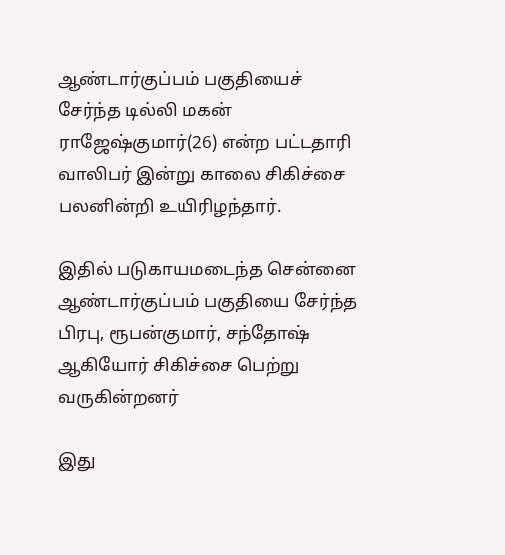ஆண்டார்குப்பம் பகுதியைச் சேர்ந்த டில்லி மகன் ராஜேஷ்குமார்(26) என்ற பட்டதாரி வாலிபர் இன்று காலை சிகிச்சை பலனின்றி உயிரிழந்தார்.

இதில் படுகாயமடைந்த சென்னை ஆண்டார்குப்பம் பகுதியை சேர்ந்த பிரபு, ரூபன்குமார், சந்தோஷ் ஆகியோர் சிகிச்சை பெற்று வருகின்றனர்

இது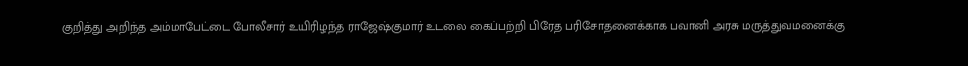குறித்து அறிந்த அம்மாபேட்டை போலீசார் உயிரிழந்த ராஜேஷ்குமார் உடலை கைப்பற்றி பிரேத பரிசோதனைக்காக பவானி அரசு மருத்துவமனைக்கு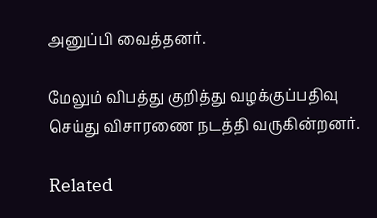அனுப்பி வைத்தனர்.

மேலும் விபத்து குறித்து வழக்குப்பதிவு செய்து விசாரணை நடத்தி வருகின்றனர்.

Related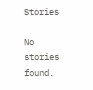Stories

No stories found.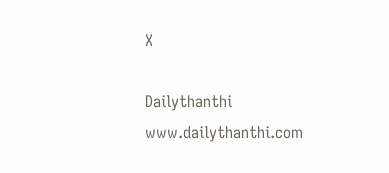X

Dailythanthi
www.dailythanthi.com